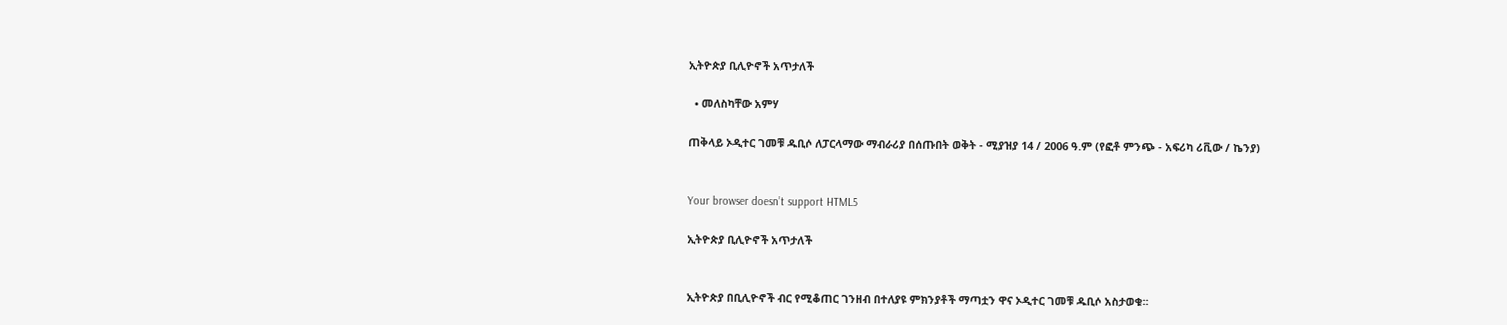ኢትዮጵያ ቢሊዮኖች አጥታለች

  • መለስካቸው አምሃ

ጠቅላይ ኦዲተር ገመቹ ዱቢሶ ለፓርላማው ማብራሪያ በሰጡበት ወቅት - ሚያዝያ 14 / 2006 ዓ.ም (የፎቶ ምንጭ - አፍሪካ ሪቪው / ኬንያ)


Your browser doesn’t support HTML5

ኢትዮጵያ ቢሊዮኖች አጥታለች


ኢትዮጵያ በቢሊዮኖች ብር የሚቆጠር ገንዘብ በተለያዩ ምክንያቶች ማጣቷን ዋና ኦዲተር ገመቹ ዱቢሶ አስታወቁ፡፡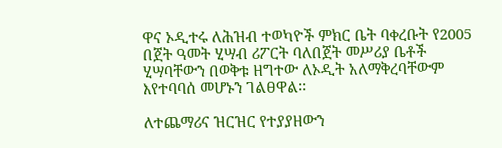ዋና ኦዲተሩ ለሕዝብ ተወካዮች ምክር ቤት ባቀረቡት የ2005 በጀት ዓመት ሂሣብ ሪፖርት ባለበጀት መሥሪያ ቤቶች ሂሣባቸውን በወቅቱ ዘግተው ለኦዲት አለማቅረባቸውም እየተባባሰ መሆኑን ገልፀዋል፡፡

ለተጨማሪና ዝርዝር የተያያዘውን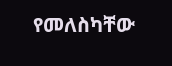የመለስካቸው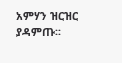አምሃን ዝርዝር ያዳምጡ፡፡